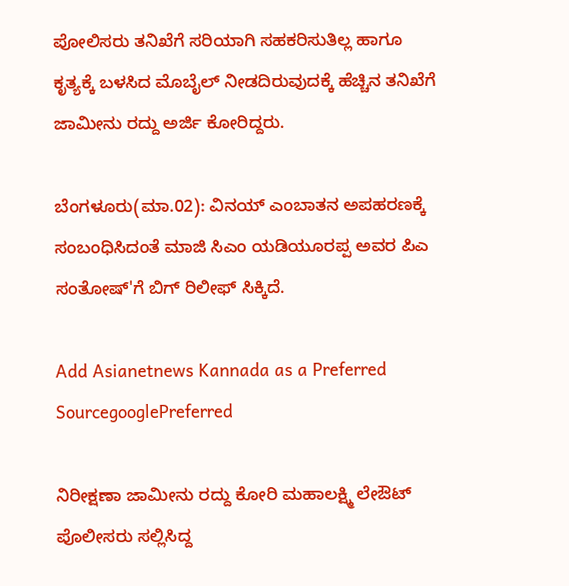ಪೋಲಿಸರು ತನಿಖೆಗೆ ಸರಿಯಾಗಿ ಸಹಕರಿಸುತಿಲ್ಲ ಹಾಗೂ ಕೃತ್ಯಕ್ಕೆ ಬಳಸಿದ ಮೊಬೈಲ್ ನೀಡದಿರುವುದಕ್ಕೆ ಹೆಚ್ಚಿನ ತನಿಖೆಗೆ ಜಾಮೀನು ರದ್ದು ಅರ್ಜಿ ಕೋರಿದ್ದರು.

ಬೆಂಗಳೂರು(ಮಾ.02): ವಿನಯ್ ಎಂಬಾತನ ಅಪಹರಣಕ್ಕೆ ಸಂಬಂಧಿಸಿದಂತೆ ಮಾಜಿ ಸಿಎಂ ಯಡಿಯೂರಪ್ಪ ಅವರ ಪಿಎ ಸಂತೋಷ್'ಗೆ ಬಿಗ್ ರಿಲೀಫ್ ಸಿಕ್ಕಿದೆ.

Add Asianetnews Kannada as a Preferred SourcegooglePreferred

ನಿರೀಕ್ಷಣಾ ಜಾಮೀನು ರದ್ದು ಕೋರಿ ಮಹಾಲಕ್ಷ್ಮಿ ಲೇಔಟ್ ಪೊಲೀಸರು ಸಲ್ಲಿಸಿದ್ದ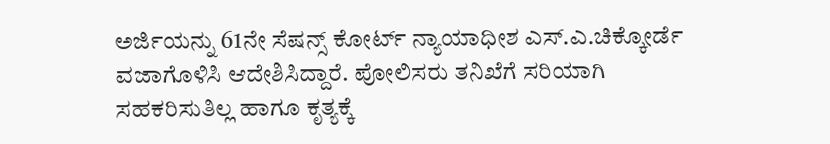ಅರ್ಜಿಯನ್ನು 61ನೇ ಸೆಷನ್ಸ್ ಕೋರ್ಟ್ ನ್ಯಾಯಾಧೀಶ ಎಸ್.ಎ.ಚಿಕ್ಕೋರ್ಡೆ ವಜಾಗೊಳಿಸಿ ಆದೇಶಿಸಿದ್ದಾರೆ. ಪೋಲಿಸರು ತನಿಖೆಗೆ ಸರಿಯಾಗಿ ಸಹಕರಿಸುತಿಲ್ಲ ಹಾಗೂ ಕೃತ್ಯಕ್ಕೆ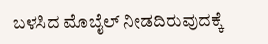ಬಳಸಿದ ಮೊಬೈಲ್ ನೀಡದಿರುವುದಕ್ಕೆ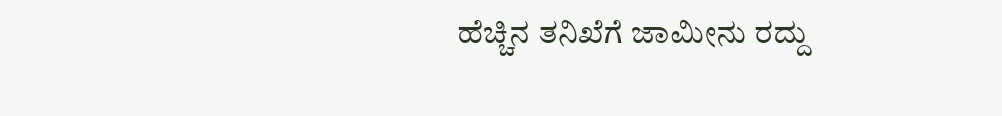ಹೆಚ್ಚಿನ ತನಿಖೆಗೆ ಜಾಮೀನು ರದ್ದು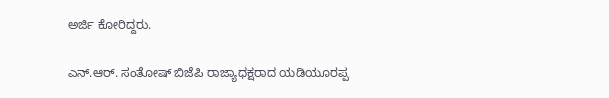ಅರ್ಜಿ ಕೋರಿದ್ದರು.

ಎನ್.ಆರ್. ಸಂತೋಷ್ ಬಿಜೆಪಿ ರಾಜ್ಯಾಧಕ್ಷರಾದ ಯಡಿಯೂರಪ್ಪ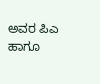ಅವರ ಪಿಎ ಹಾಗೂ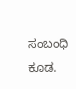ಸಂಬಂಧಿ ಕೂಡ.